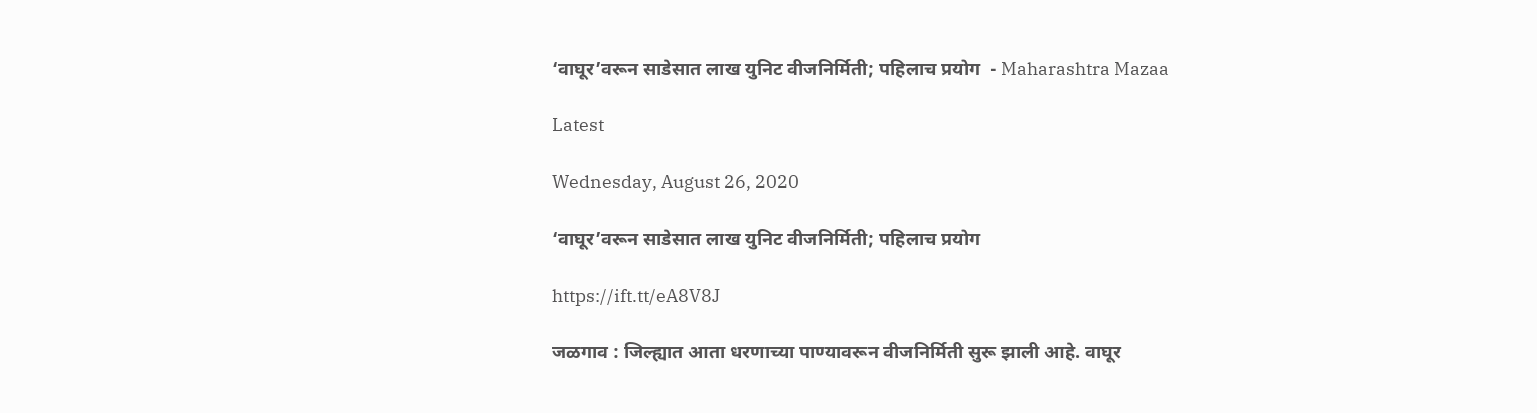‘वाघूर’वरून साडेसात लाख युनिट वीजनिर्मिती; पहिलाच प्रयोग  - Maharashtra Mazaa

Latest

Wednesday, August 26, 2020

‘वाघूर’वरून साडेसात लाख युनिट वीजनिर्मिती; पहिलाच प्रयोग

https://ift.tt/eA8V8J

जळगाव : जिल्ह्यात आता धरणाच्या पाण्यावरून वीजनिर्मिती सुरू झाली आहे. वाघूर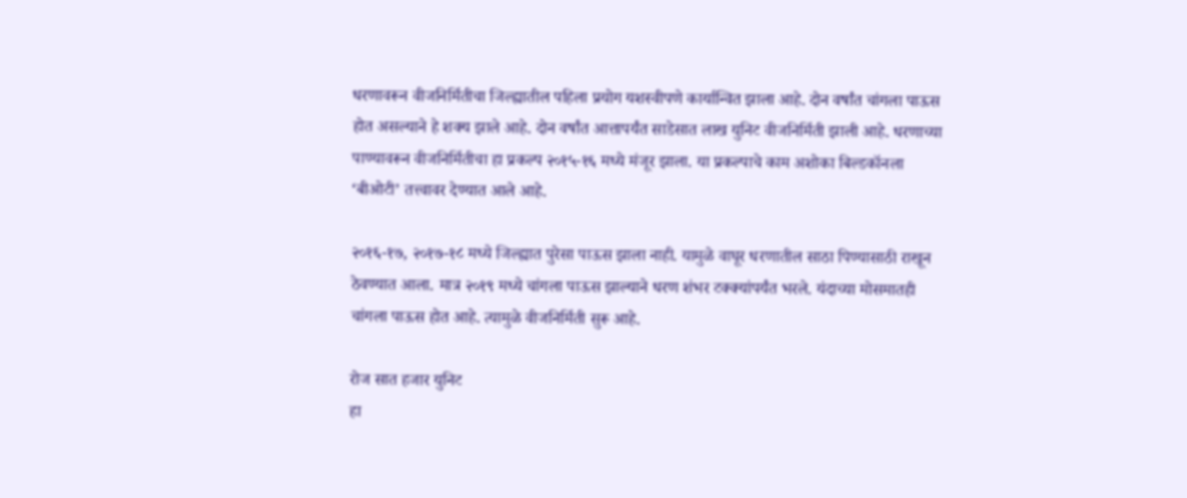धरणावरून वीजनिर्मितीचा जिल्ह्यातील पहिला प्रयोग यशस्वीपणे कार्यान्वित झाला आहे. दोन वर्षांत चांगला पाऊस होत असल्याने हे शक्य झाले आहे. दोन वर्षांत आत्तापर्यंत साडेसात लाख युनिट वीजनिर्मिती झाली आहे. धरणाच्या पाण्यावरून वीजनिर्मितीचा हा प्रकल्प २०१५-१६ मध्ये मंजूर झाला. या प्रकल्पाचे काम अशोका बिल्डकॉनला ‘बीओटी’ तत्त्वावर देण्यात आले आहे.

२०१६-१७, २०१७-१८ मध्ये जिल्ह्यात पुरेसा पाऊस झाला नाही. यामुळे वाघूर धरणातील साठा पिण्यासाठी राखून ठेवण्यात आला. मात्र २०१९ मध्ये चांगला पाऊस झाल्याने धरण शंभर टक्क्यांपर्यंत भरले. यंदाच्या मोसमातही चांगला पाऊस होत आहे. त्यामुळे वीजनिर्मिती सुरू आहे.

रोज सात हजार युनिट
हा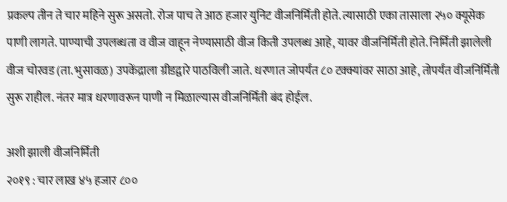प्रकल्प तीन ते चार महिने सुरू असतो. रोज पाच ते आठ हजार युनिट वीजनिर्मिती होते. त्यासाठी एका तासाला २५० क्यूसेक पाणी लागते. पाण्याची उपलब्धता व वीज वाहून नेण्यासाठी वीज किती उपलब्ध आहे, यावर वीजनिर्मिती होते. निर्मिती झालेली वीज चोरवड (ता. भुसावळ) उपकेंद्राला ग्रीडद्वारे पाठविली जाते. धरणात जोपर्यंत ८० टक्क्यांवर साठा आहे, तोपर्यंत वीजनिर्मिती सुरू राहील. नंतर मात्र धरणावरून पाणी न मिळाल्यास वीजनिर्मिती बंद होईल.

अशी झाली वीजनिर्मिती
२०१९ : चार लाख ४५ हजार ८००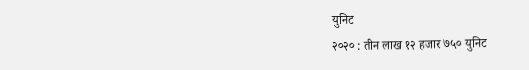युनिट
२०२० : तीन लाख १२ हजार ७५० युनिट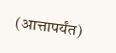(आत्तापर्यंत)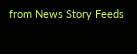from News Story Feeds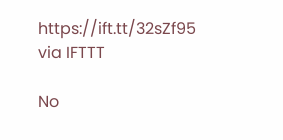https://ift.tt/32sZf95
via IFTTT

No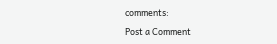comments:

Post a Comment